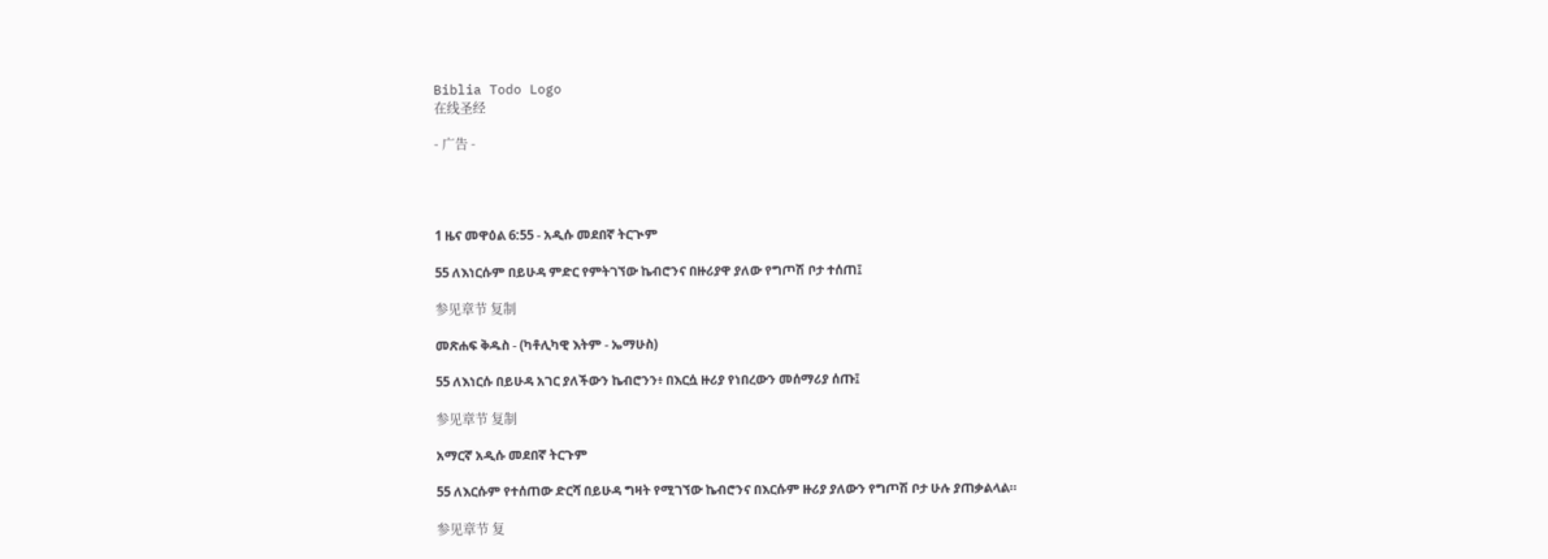Biblia Todo Logo
在线圣经

- 广告 -




1 ዜና መዋዕል 6:55 - አዲሱ መደበኛ ትርጒም

55 ለእነርሱም በይሁዳ ምድር የምትገኘው ኬብሮንና በዙሪያዋ ያለው የግጦሽ ቦታ ተሰጠ፤

参见章节 复制

መጽሐፍ ቅዱስ - (ካቶሊካዊ እትም - ኤማሁስ)

55 ለእነርሱ በይሁዳ አገር ያለችውን ኬብሮንን፥ በእርሷ ዙሪያ የነበረውን መሰማሪያ ሰጡ፤

参见章节 复制

አማርኛ አዲሱ መደበኛ ትርጉም

55 ለእርሱም የተሰጠው ድርሻ በይሁዳ ግዛት የሚገኘው ኬብሮንና በእርሱም ዙሪያ ያለውን የግጦሽ ቦታ ሁሉ ያጠቃልላል።

参见章节 复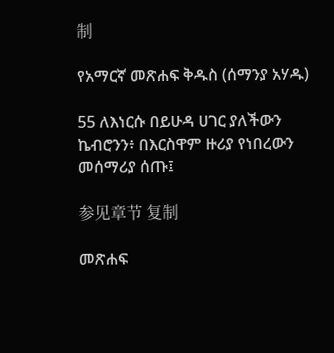制

የአማርኛ መጽሐፍ ቅዱስ (ሰማንያ አሃዱ)

55 ለእነርሱ በይሁዳ ሀገር ያለችውን ኬብሮንን፥ በእርስዋም ዙሪያ የነበረውን መሰማሪያ ሰጡ፤

参见章节 复制

መጽሐፍ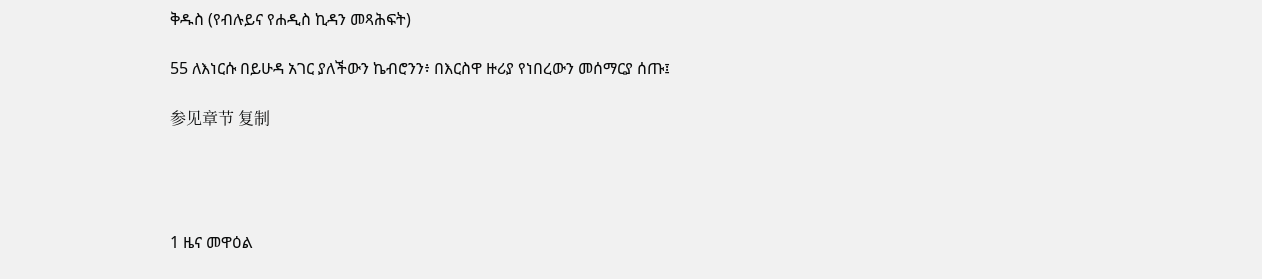ቅዱስ (የብሉይና የሐዲስ ኪዳን መጻሕፍት)

55 ለእነርሱ በይሁዳ አገር ያለችውን ኬብሮንን፥ በእርስዋ ዙሪያ የነበረውን መሰማርያ ሰጡ፤

参见章节 复制




1 ዜና መዋዕል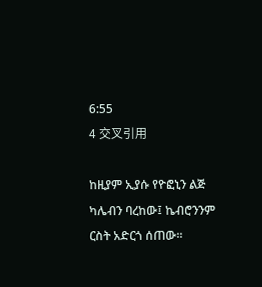6:55
4 交叉引用

ከዚያም ኢያሱ የዮፎኒን ልጅ ካሌብን ባረከው፤ ኬብሮንንም ርስት አድርጎ ሰጠው።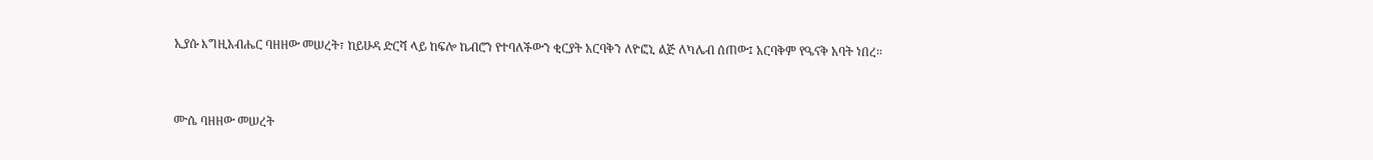ኢያሱ እግዚአብሔር ባዘዘው መሠረት፣ ከይሁዳ ድርሻ ላይ ከፍሎ ኬብሮን የተባለችውን ቂርያት አርባቅን ለዮፎኒ ልጅ ለካሌብ ሰጠው፤ አርባቅም የዔናቅ አባት ነበረ።


ሙሴ ባዘዘው መሠረት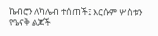ኬብሮን ለካሌብ ተሰጠች፤ እርሱም ሦስቱን የዔናቅ ልጆች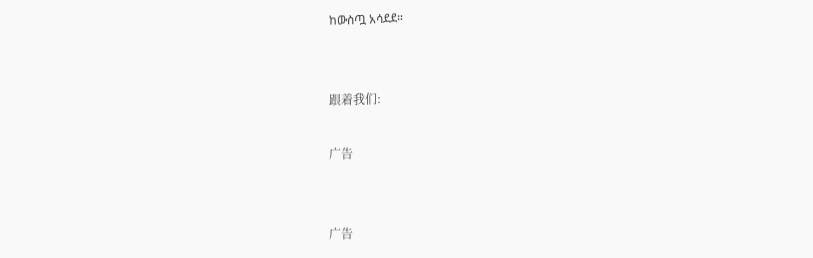ከውስጧ አሳደደ።


跟着我们:

广告


广告